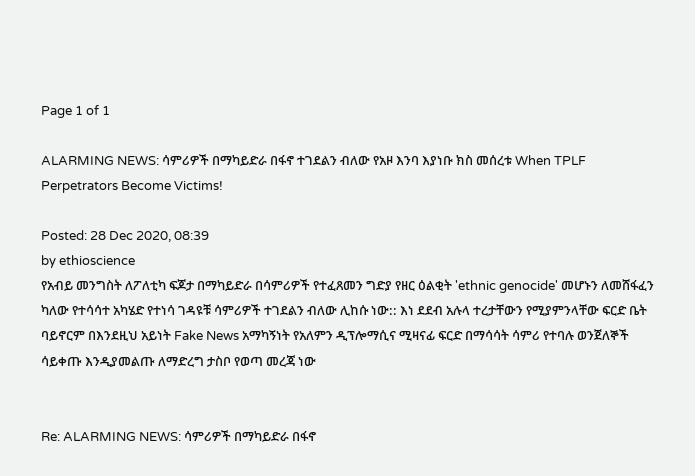Page 1 of 1

ALARMING NEWS: ሳምሪዎች በማካይድራ በፋኖ ተገደልን ብለው የአዞ እንባ እያነቡ ክስ መሰረቱ When TPLF Perpetrators Become Victims!

Posted: 28 Dec 2020, 08:39
by ethioscience
የአብይ መንግስት ለፖለቲካ ፍጆታ በማካይድራ በሳምሪዎች የተፈጸመን ግድያ የዘር ዕልቂት 'ethnic genocide' መሆኑን ለመሸፋፈን ካለው የተሳሳተ አካሄድ የተነሳ ገዳዩቹ ሳምሪዎች ተገደልን ብለው ሊከሱ ነው:: እነ ደደብ አሉላ ተረታቸውን የሚያምንላቸው ፍርድ ቤት ባይኖርም በእንደዚህ አይነት Fake News አማካኝነት የአለምን ዲፕሎማሲና ሚዛናፊ ፍርድ በማሳሳት ሳምሪ የተባሉ ወንጀለኞች ሳይቀጡ እንዲያመልጡ ለማድረግ ታስቦ የወጣ መረጃ ነው


Re: ALARMING NEWS: ሳምሪዎች በማካይድራ በፋኖ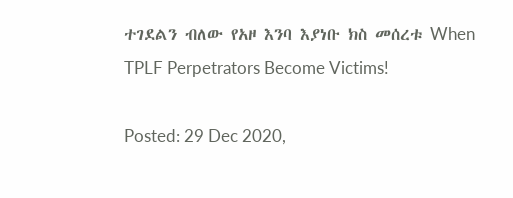ተገደልን ብለው የአዞ እንባ እያነቡ ክስ መሰረቱ When TPLF Perpetrators Become Victims!

Posted: 29 Dec 2020,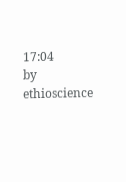17:04
by ethioscience